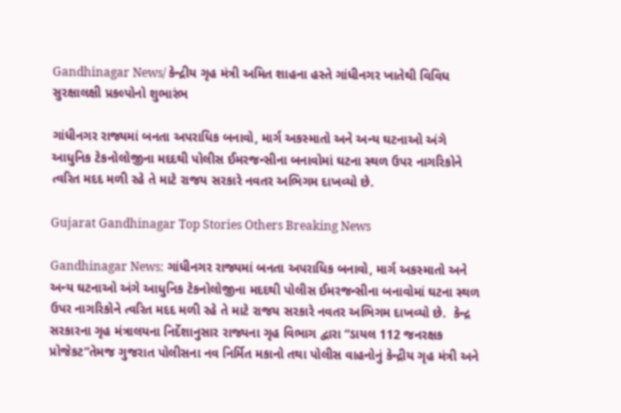Gandhinagar News/ કેન્દ્રીય ગૃહ મંત્રી અમિત શાહના હસ્તે ગાંધીનગર ખાતેથી વિવિધ સુરક્ષાલક્ષી પ્રકલ્પોનો શુભારંભ

ગાંધીનગર રાજ્યમાં બનતા અપરાધિક બનાવો, માર્ગ અકસ્માતો અને અન્ય ઘટનાઓ અંગે આધુનિક ટેકનોલોજીના મદદથી પોલીસ ઈમરજન્સીના બનાવોમાં ઘટના સ્થળ ઉપર નાગરિકોને ત્વરિત મદદ મળી રહે તે માટે રાજય સરકારે નવતર અભિગમ દાખવ્યો છે.

Gujarat Gandhinagar Top Stories Others Breaking News

Gandhinagar News: ગાંધીનગર રાજ્યમાં બનતા અપરાધિક બનાવો, માર્ગ અકસ્માતો અને અન્ય ઘટનાઓ અંગે આધુનિક ટેકનોલોજીના મદદથી પોલીસ ઈમરજન્સીના બનાવોમાં ઘટના સ્થળ ઉપર નાગરિકોને ત્વરિત મદદ મળી રહે તે માટે રાજય સરકારે નવતર અભિગમ દાખવ્યો છે.  કેન્દ્ર સરકારના ગૃહ મંત્રાલયના નિર્દેશાનુસાર રાજ્યના ગૃહ વિભાગ દ્વારા “ડાયલ 112 જનરક્ષક પ્રોજેકટ”તેમજ ગુજરાત પોલીસના નવ નિર્મિત મકાનો તથા પોલીસ વાહનોનું કેન્દ્રીય ગૃહ મંત્રી અને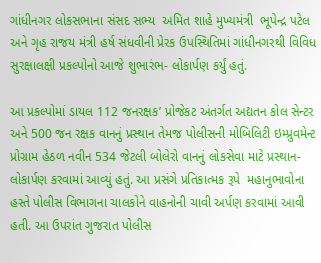ગાંધીનગર લોકસભાના સંસદ સભ્ય  અમિત શાહે મુખ્યમંત્રી  ભૂપેન્દ્ર પટેલ અને ગૃહ રાજય મંત્રી હર્ષ સંધવીની પ્રેરક ઉપસ્થિતિમાં ગાંધીનગરથી વિવિધ સુરક્ષાલક્ષી પ્રકલ્પોનો આજે શુભારંભ- લોકાર્પણ કર્યું હતું.

આ પ્રકલ્પોમાં ડાયલ 112 જનરક્ષક’ પ્રોજેકટ અંતર્ગત અદ્યતન કોલ સેન્ટર અને 500 જન રક્ષક વાનનું પ્રસ્થાન તેમજ પોલીસની મોબિલિટી ઇમ્પ્રુવમેન્ટ પ્રોગ્રામ હેઠળ નવીન 534 જેટલી બોલેરો વાનનું લોકસેવા માટે પ્રસ્થાન- લોકાર્પણ કરવામાં આવ્યું હતું. આ પ્રસંગે પ્રતિકાત્મક રૂપે  મહાનુભાવોના હસ્તે પોલીસ વિભાગના ચાલકોને વાહનોની ચાવી અર્પણ કરવામાં આવી હતી. આ ઉપરાંત ગુજરાત પોલીસ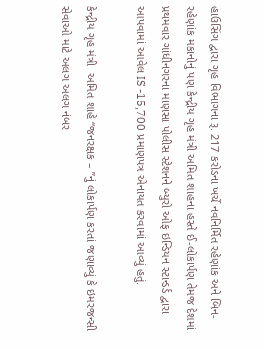હાઉસિંગ દ્વારા ગૃહ વિભાગના રૂ. 217 કરોડના ખર્ચે નવનિર્મિત રહેણાંક અને બિન- રહેણાંક મકાનોનું પણ કેન્દ્રીય ગૃહ મંત્રી અમિત શાહના હસ્તે ઈ-લોકાર્પણ તેમજ દેશમાં પ્રથમવાર ગાંધીનગરના માણસા પોલીસ સ્ટેશનને બ્યુરો ઓફ ઇન્ડિયન સ્ટાન્ડર્ડ દ્વારા આપવામાં આવેલ IS -15,700 પ્રમાણપત્ર એનાયત કરવામાં આવ્યું હતું.

કેન્દ્રીય ગૃહ મંત્રી  અમિત શાહે “જનરક્ષક – ”નું લોકાર્પણ કરતાં જણાવ્યું કે ઇમરજન્સી સેવાઓ માટે અલગ અલગ નંબર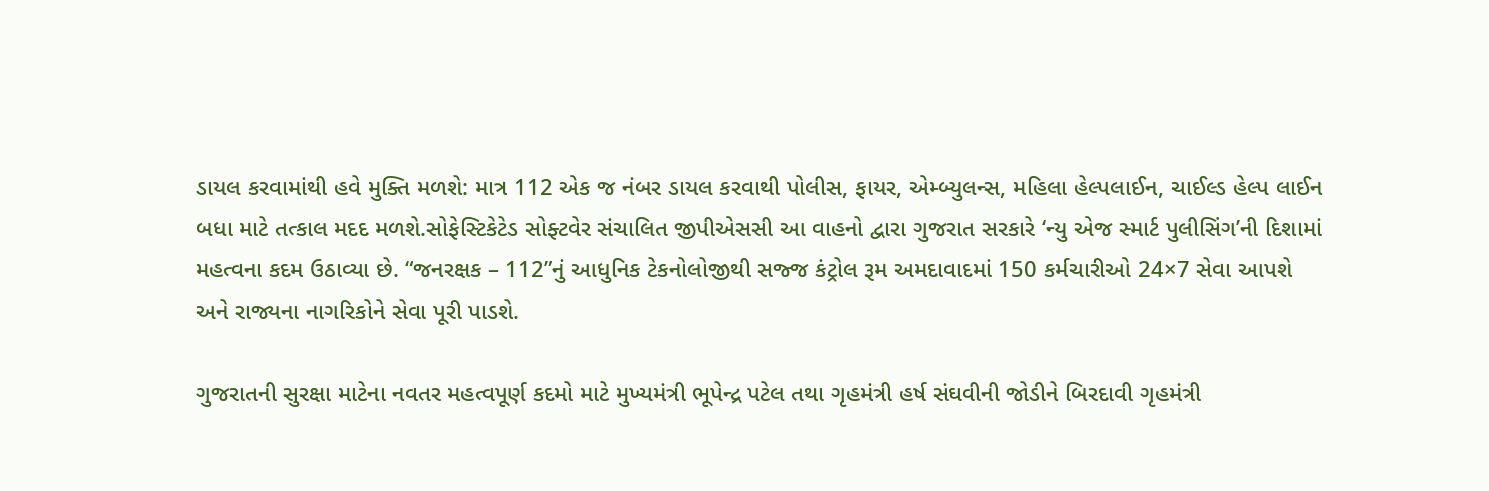ડાયલ કરવામાંથી હવે મુક્તિ મળશે: માત્ર 112 એક જ નંબર ડાયલ કરવાથી પોલીસ, ફાયર, એમ્બ્યુલન્સ, મહિલા હેલ્પલાઈન, ચાઈલ્ડ હેલ્પ લાઈન બધા માટે તત્કાલ મદદ મળશે.સોફેસ્ટિકેટેડ સોફ્ટવેર સંચાલિત જીપીએસસી આ વાહનો દ્વારા ગુજરાત સરકારે ‘ન્યુ એજ સ્માર્ટ પુલીસિંગ’ની દિશામાં મહત્વના કદમ ઉઠાવ્યા છે. “જનરક્ષક – 112”નું આધુનિક ટેકનોલોજીથી સજ્જ કંટ્રોલ રૂમ અમદાવાદમાં 150 કર્મચારીઓ 24×7 સેવા આપશે અને રાજ્યના નાગરિકોને સેવા પૂરી પાડશે.

ગુજરાતની સુરક્ષા માટેના નવતર મહત્વપૂર્ણ કદમો માટે મુખ્યમંત્રી ભૂપેન્દ્ર પટેલ તથા ગૃહમંત્રી હર્ષ સંઘવીની જોડીને બિરદાવી ગૃહમંત્રી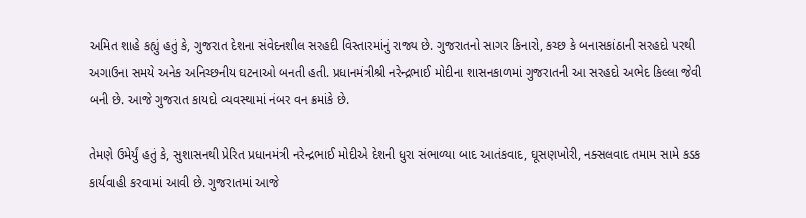અમિત શાહે કહ્યું હતું કે, ગુજરાત દેશના સંવેદનશીલ સરહદી વિસ્તારમાંનું રાજ્ય છે. ગુજરાતનો સાગર કિનારો, કચ્છ કે બનાસકાંઠાની સરહદો પરથી અગાઉના સમયે અનેક અનિચ્છનીય ઘટનાઓ બનતી હતી. પ્રધાનમંત્રીશ્રી નરેન્દ્રભાઈ મોદીના શાસનકાળમાં ગુજરાતની આ સરહદો અભેદ કિલ્લા જેવી બની છે. આજે ગુજરાત કાયદો વ્યવસ્થામાં નંબર વન ક્રમાંકે છે.

તેમણે ઉમેર્યું હતું કે, સુશાસનથી પ્રેરિત પ્રધાનમંત્રી નરેન્દ્રભાઈ મોદીએ દેશની ધુરા સંભાળ્યા બાદ આતંકવાદ, ઘૂસણખોરી, નક્સલવાદ તમામ સામે કડક કાર્યવાહી કરવામાં આવી છે. ગુજરાતમાં આજે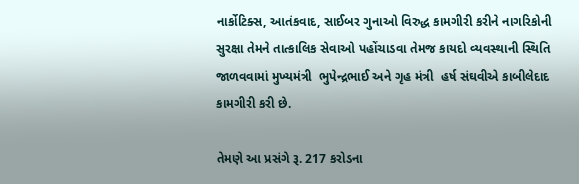નાર્કોટિક્સ, આતંકવાદ, સાઈબર ગુનાઓ વિરુદ્ધ કામગીરી કરીને નાગરિકોની સુરક્ષા તેમને તાત્કાલિક સેવાઓ પહોંચાડવા તેમજ કાયદો વ્યવસ્થાની સ્થિતિ જાળવવામાં મુખ્યમંત્રી  ભુપેન્દ્રભાઈ અને ગૃહ મંત્રી  હર્ષ સંઘવીએ કાબીલેદાદ કામગીરી કરી છે.

તેમણે આ પ્રસંગે રૂ. 217 કરોડના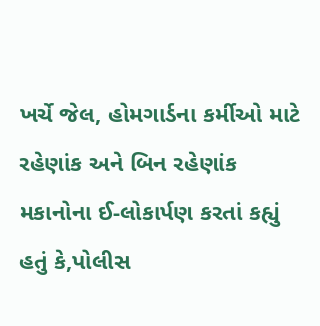ખર્ચે જેલ, હોમગાર્ડના કર્મીઓ માટે રહેણાંક અને બિન રહેણાંક મકાનોના ઈ-લોકાર્પણ કરતાં કહ્યું હતું કે,પોલીસ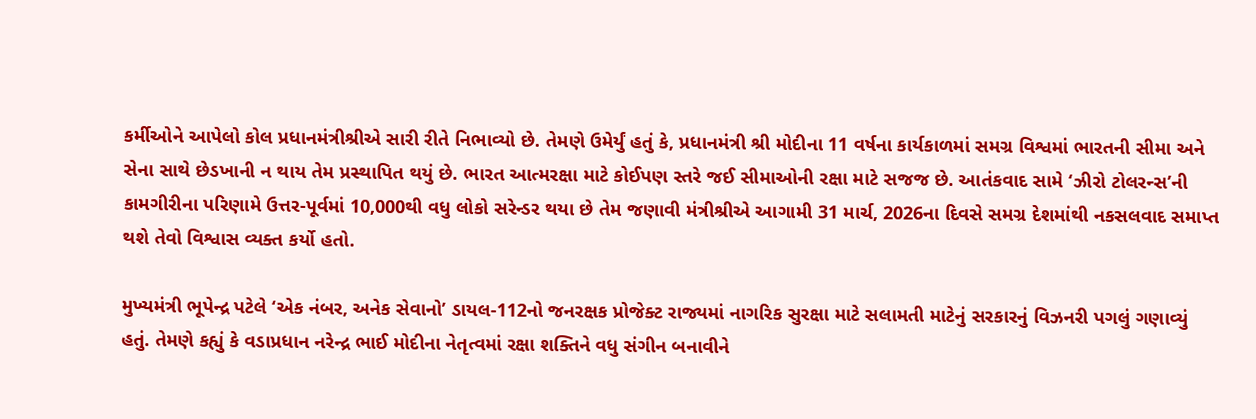કર્મીઓને આપેલો કોલ પ્રધાનમંત્રીશ્રીએ સારી રીતે નિભાવ્યો છે. તેમણે ઉમેર્યું હતું કે, પ્રધાનમંત્રી શ્રી મોદીના 11 વર્ષના કાર્યકાળમાં સમગ્ર વિશ્વમાં ભારતની સીમા અને સેના સાથે છેડખાની ન થાય તેમ પ્રસ્થાપિત થયું છે. ભારત આત્મરક્ષા માટે કોઈપણ સ્તરે જઈ સીમાઓની રક્ષા માટે સજજ છે. આતંકવાદ સામે ‘ઝીરો ટોલરન્સ’ની કામગીરીના પરિણામે ઉત્તર-પૂર્વમાં 10,000થી વધુ લોકો સરેન્ડર થયા છે તેમ જણાવી મંત્રીશ્રીએ આગામી 31 માર્ચ, 2026ના દિવસે સમગ્ર દેશમાંથી નકસલવાદ સમાપ્ત થશે તેવો વિશ્વાસ વ્યક્ત કર્યો હતો.

મુખ્યમંત્રી ભૂપેન્દ્ર પટેલે ‘એક નંબર, અનેક સેવાનો’ ડાયલ-112નો જનરક્ષક પ્રોજેક્ટ રાજ્યમાં નાગરિક સુરક્ષા માટે સલામતી માટેનું સરકારનું વિઝનરી પગલું ગણાવ્યું હતું. તેમણે કહ્યું કે વડાપ્રધાન નરેન્દ્ર ભાઈ મોદીના નેતૃત્વમાં રક્ષા શક્તિને વધુ સંગીન બનાવીને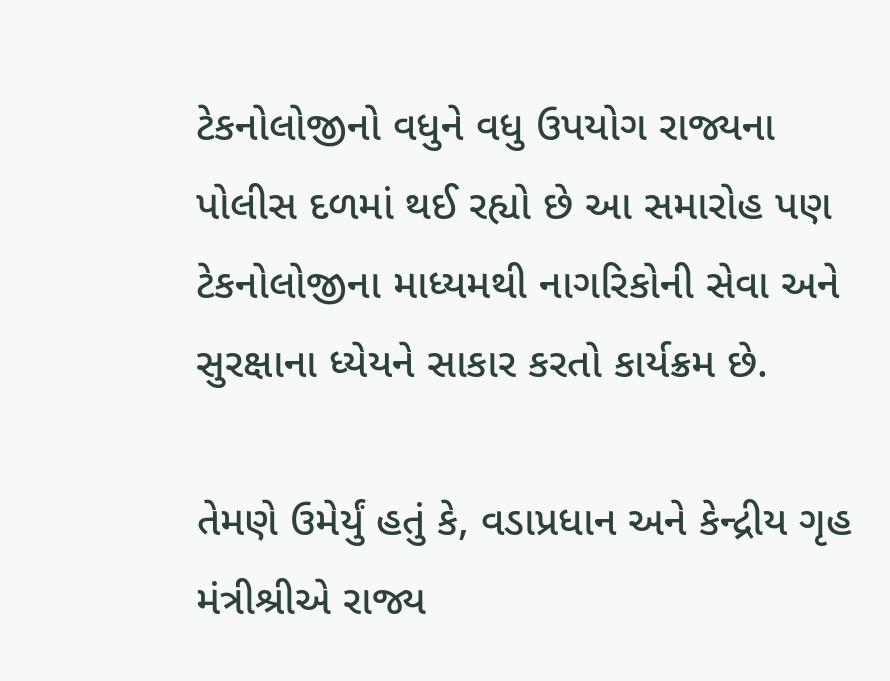ટેકનોલોજીનો વધુને વધુ ઉપયોગ રાજ્યના પોલીસ દળમાં થઈ રહ્યો છે આ સમારોહ પણ ટેકનોલોજીના માધ્યમથી નાગરિકોની સેવા અને સુરક્ષાના ધ્યેયને સાકાર કરતો કાર્યક્રમ છે.

તેમણે ઉમેર્યું હતું કે, વડાપ્રધાન અને કેન્દ્રીય ગૃહ મંત્રીશ્રીએ રાજ્ય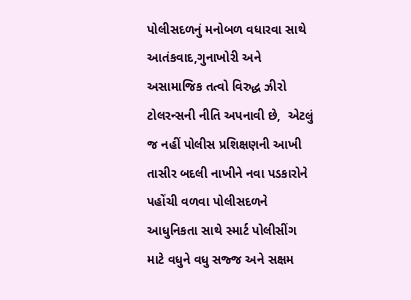પોલીસદળનું મનોબળ વધારવા સાથે આતંકવાદ,ગુનાખોરી અને અસામાજિક તત્વો વિરુદ્ધ ઝીરો ટોલરન્સની નીતિ અપનાવી છે,  એટલું જ નહીં પોલીસ પ્રશિક્ષણની આખી તાસીર બદલી નાખીને નવા પડકારોને પહોંચી વળવા પોલીસદળને આધુનિકતા સાથે સ્માર્ટ પોલીસીંગ માટે વધુને વધુ સજ્જ અને સક્ષમ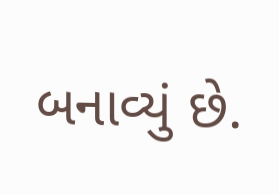બનાવ્યું છે.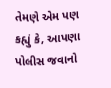તેમણે એમ પણ કહ્યું કે, આપણા પોલીસ જવાનો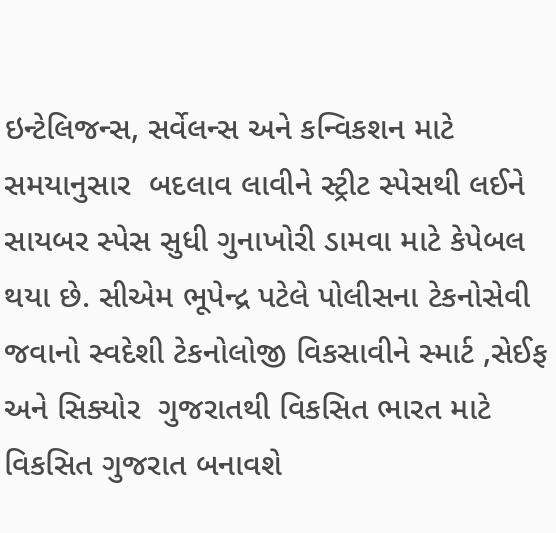ઇન્ટેલિજન્સ, સર્વેલન્સ અને કન્વિકશન માટે સમયાનુસાર  બદલાવ લાવીને સ્ટ્રીટ સ્પેસથી લઈને સાયબર સ્પેસ સુધી ગુનાખોરી ડામવા માટે કેપેબલ થયા છે. સીએમ ભૂપેન્દ્ર પટેલે પોલીસના ટેકનોસેવી જવાનો સ્વદેશી ટેકનોલોજી વિકસાવીને સ્માર્ટ ,સેઈફ અને સિક્યોર  ગુજરાતથી વિકસિત ભારત માટે વિકસિત ગુજરાત બનાવશે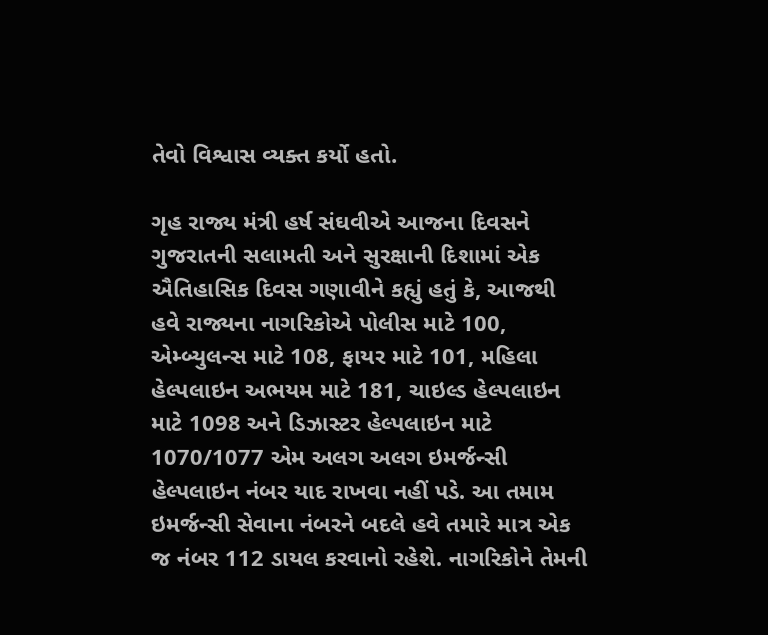તેવો વિશ્વાસ વ્યક્ત કર્યો હતો.

ગૃહ રાજ્ય મંત્રી હર્ષ સંઘવીએ આજના દિવસને ગુજરાતની સલામતી અને સુરક્ષાની દિશામાં એક ઐતિહાસિક દિવસ ગણાવીને કહ્યું હતું કે, આજથી હવે રાજ્યના નાગરિકોએ પોલીસ માટે 100, એમ્બ્યુલન્સ માટે 108, ફાયર માટે 101, મહિલા હેલ્પલાઇન અભયમ માટે 181, ચાઇલ્ડ હેલ્પલાઇન માટે 1098 અને ડિઝાસ્ટર હેલ્પલાઇન માટે 1070/1077 એમ અલગ અલગ ઇમર્જન્સી હેલ્પલાઇન નંબર યાદ રાખવા નહીં પડે. આ તમામ ઇમર્જન્સી સેવાના નંબરને બદલે હવે તમારે માત્ર એક જ નંબર 112 ડાયલ કરવાનો રહેશે. નાગરિકોને તેમની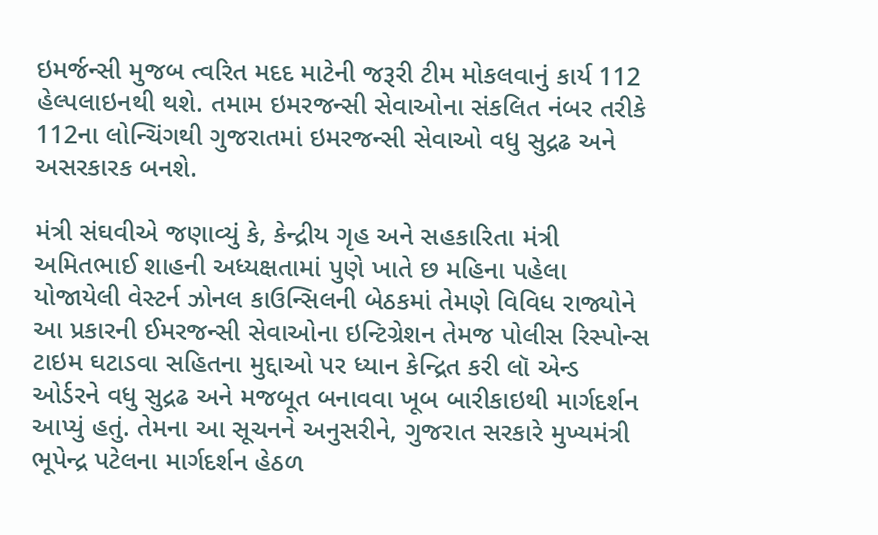ઇમર્જન્સી મુજબ ત્વરિત મદદ માટેની જરૂરી ટીમ મોકલવાનું કાર્ય 112 હેલ્પલાઇનથી થશે. તમામ ઇમરજન્સી સેવાઓના સંકલિત નંબર તરીકે 112ના લોન્ચિંગથી ગુજરાતમાં ઇમરજન્સી સેવાઓ વધુ સુદ્રઢ અને અસરકારક બનશે.

મંત્રી સંઘવીએ જણાવ્યું કે, કેન્દ્રીય ગૃહ અને સહકારિતા મંત્રી અમિતભાઈ શાહની અધ્યક્ષતામાં પુણે ખાતે છ મહિના પહેલા યોજાયેલી વેસ્ટર્ન ઝોનલ કાઉન્સિલની બેઠકમાં તેમણે વિવિધ રાજ્યોને આ પ્રકારની ઈમરજન્સી સેવાઓના ઇન્ટિગ્રેશન તેમજ પોલીસ રિસ્પોન્સ ટાઇમ ઘટાડવા સહિતના મુદ્દાઓ પર ધ્યાન કેન્દ્રિત કરી લૉ એન્ડ ઓર્ડરને વધુ સુદ્રઢ અને મજબૂત બનાવવા ખૂબ બારીકાઇથી માર્ગદર્શન આપ્યું હતું. તેમના આ સૂચનને અનુસરીને, ગુજરાત સરકારે મુખ્યમંત્રી ભૂપેન્દ્ર પટેલના માર્ગદર્શન હેઠળ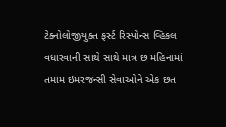ટેક્નોલોજીયુક્ત ફર્સ્ટ રિસ્પોન્સ વ્હિકલ વધારવાની સાથે સાથે માત્ર છ મહિનામાં તમામ ઇમરજન્સી સેવાઓને એક છત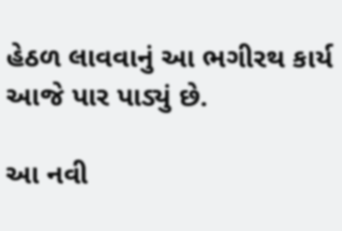હેઠળ લાવવાનું આ ભગીરથ કાર્ય આજે પાર પાડ્યું છે.

આ નવી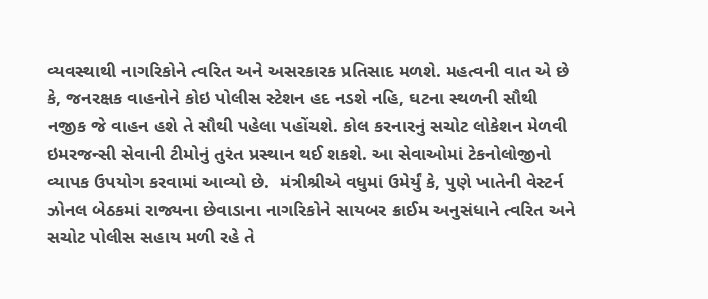વ્યવસ્થાથી નાગરિકોને ત્વરિત અને અસરકારક પ્રતિસાદ મળશે. મહત્વની વાત એ છે કે, જનરક્ષક વાહનોને કોઇ પોલીસ સ્ટેશન હદ નડશે નહિ, ઘટના સ્થળની સૌથી નજીક જે વાહન હશે તે સૌથી પહેલા પહોંચશે. કોલ કરનારનું સચોટ લોકેશન મેળવી ઇમરજન્સી સેવાની ટીમોનું તુરંત પ્રસ્થાન થઈ શકશે. આ સેવાઓમાં ટેકનોલોજીનો વ્યાપક ઉપયોગ કરવામાં આવ્યો છે.  મંત્રીશ્રીએ વધુમાં ઉમેર્યું કે, પુણે ખાતેની વેસ્ટર્ન ઝોનલ બેઠકમાં રાજ્યના છેવાડાના નાગરિકોને સાયબર ક્રાઈમ અનુસંધાને ત્વરિત અને સચોટ પોલીસ સહાય મળી રહે તે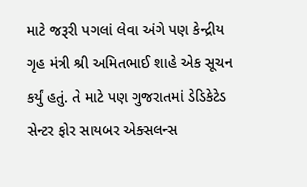માટે જરૂરી પગલાં લેવા અંગે પણ કેન્દ્રીય ગૃહ મંત્રી શ્રી અમિતભાઈ શાહે એક સૂચન કર્યું હતું. તે માટે પણ ગુજરાતમાં ડેડિકેટેડ સેન્ટર ફોર સાયબર એક્સલન્સ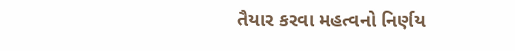તૈયાર કરવા મહત્વનો નિર્ણય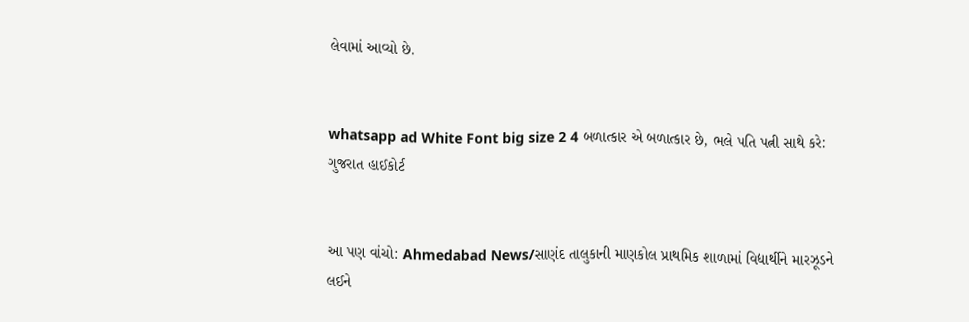લેવામાં આવ્યો છે.


whatsapp ad White Font big size 2 4 બળાત્કાર એ બળાત્કાર છે, ભલે પતિ પત્ની સાથે કરે: ગુજરાત હાઈકોર્ટ


આ પણ વાંચો: Ahmedabad News/સાણંદ તાલુકાની માણકોલ પ્રાથમિક શાળામાં વિદ્યાર્થીને મારઝૂડને લઈને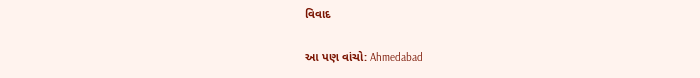વિવાદ

આ પણ વાંચો: Ahmedabad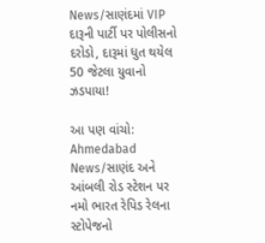News/સાણંદમાં VIP દારૂની પાર્ટી પર પોલીસનો દરોડો, દારૂમાં ધુત થયેલ 50 જેટલા યુવાનો ઝડપાયા!

આ પણ વાંચો: Ahmedabad News/સાણંદ અને આંબલી રોડ સ્ટેશન પર નમો ભારત રેપિડ રેલના સ્ટોપેજનો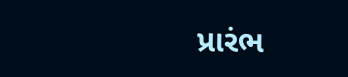પ્રારંભ